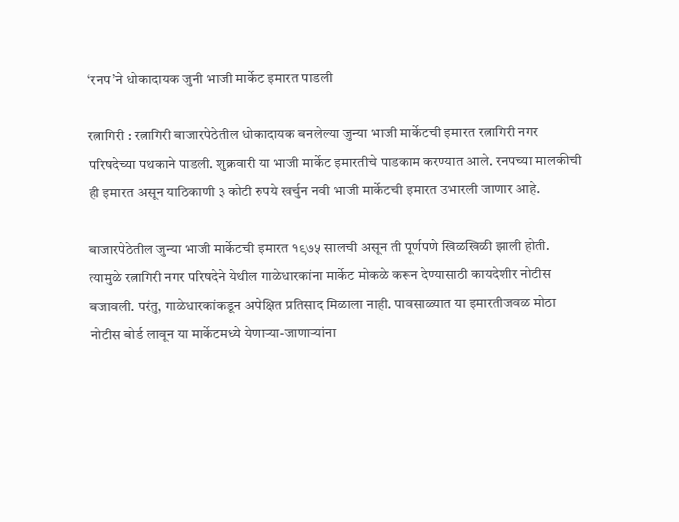‘रनप’ने धोकादायक जुनी भाजी मार्केट इमारत पाडली

रत्नागिरी : रत्नागिरी बाजारपेठेतील धोकादायक बनलेल्या जुन्या भाजी मार्केटची इमारत रत्नागिरी नगर परिषदेच्या पथकाने पाडली. शुक्रवारी या भाजी मार्केट इमारतीचे पाडकाम करण्यात आले. रनपच्या मालकीची ही इमारत असून याठिकाणी ३ कोटी रुपये खर्चुन नवी भाजी मार्केटची इमारत उभारली जाणार आहे.

बाजारपेठेतील जुन्या भाजी मार्केटची इमारत १९७५ सालची असून ती पूर्णपणे खिळखिळी झाली होती. त्यामुळे रत्नागिरी नगर परिषदेने येथील गाळेधारकांना मार्केट मोकळे करून देण्यासाठी कायदेशीर नोटीस बजावली. परंतु, गाळेधारकांकडून अपेक्षित प्रतिसाद मिळाला नाही. पावसाळ्यात या इमारतीजवळ मोठा नोटीस बोर्ड लावून या मार्केटमध्ये येणाऱ्या-जाणाऱ्यांना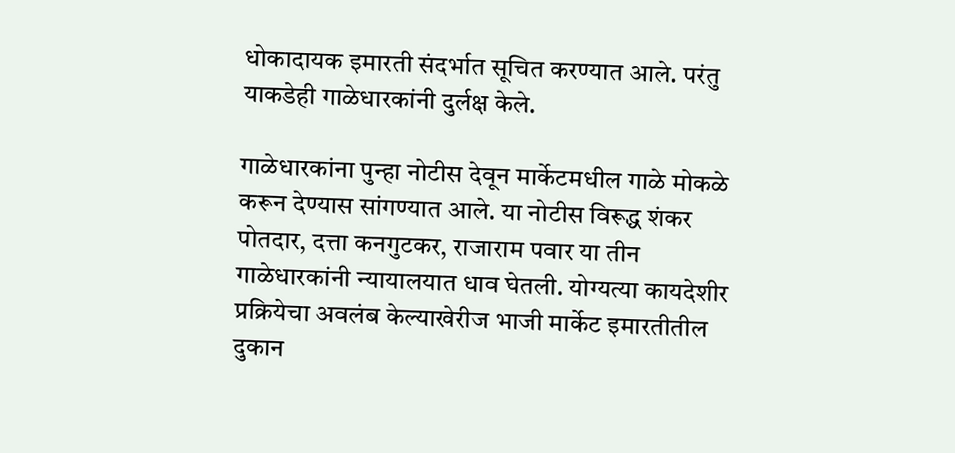धोकादायक इमारती संदर्भात सूचित करण्यात आले. परंतु याकडेही गाळेधारकांनी दुर्लक्ष केले.

गाळेधारकांना पुन्हा नोटीस देवून मार्केटमधील गाळे मोकळे करून देण्यास सांगण्यात आले. या नोटीस विरूद्ध शंकर पोतदार, दत्ता कनगुटकर, राजाराम पवार या तीन गाळेधारकांनी न्यायालयात धाव घेतली. योग्यत्या कायदेशीर प्रक्रियेचा अवलंब केल्याखेरीज भाजी मार्केट इमारतीतील दुकान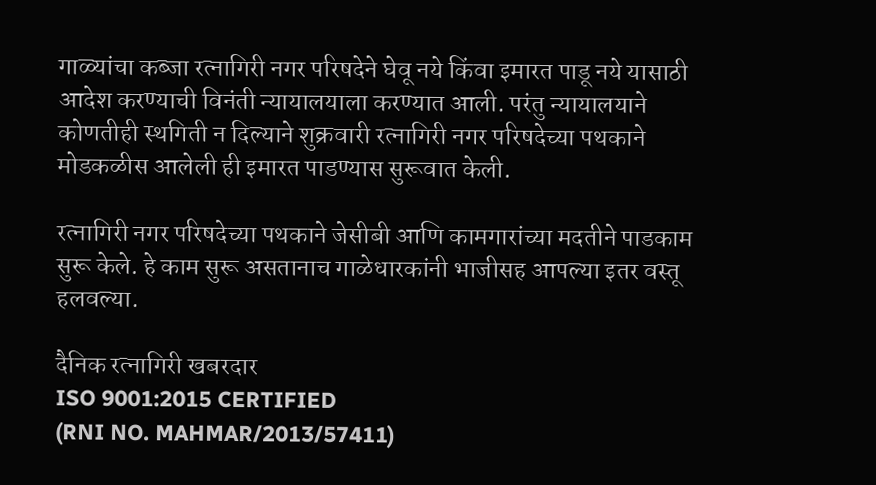गाळ्यांचा कब्जा रत्नागिरी नगर परिषदेने घेवू नये किंवा इमारत पाडू नये यासाठी आदेश करण्याची विनंती न्यायालयाला करण्यात आली. परंतु न्यायालयाने कोणतीही स्थगिती न दिल्याने शुक्रवारी रत्नागिरी नगर परिषदेच्या पथकाने मोडकळीस आलेली ही इमारत पाडण्यास सुरूवात केली.

रत्नागिरी नगर परिषदेच्या पथकाने जेसीबी आणि कामगारांच्या मदतीने पाडकाम सुरू केले. हे काम सुरू असतानाच गाळेधारकांनी भाजीसह आपल्या इतर वस्तू हलवल्या.

दैनिक रत्नागिरी खबरदार
ISO 9001:2015 CERTIFIED
(RNI NO. MAHMAR/2013/57411)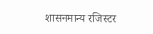शासनमान्य रजिस्टर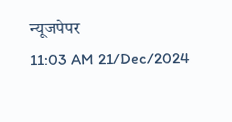न्यूजपेपर
11:03 AM 21/Dec/2024